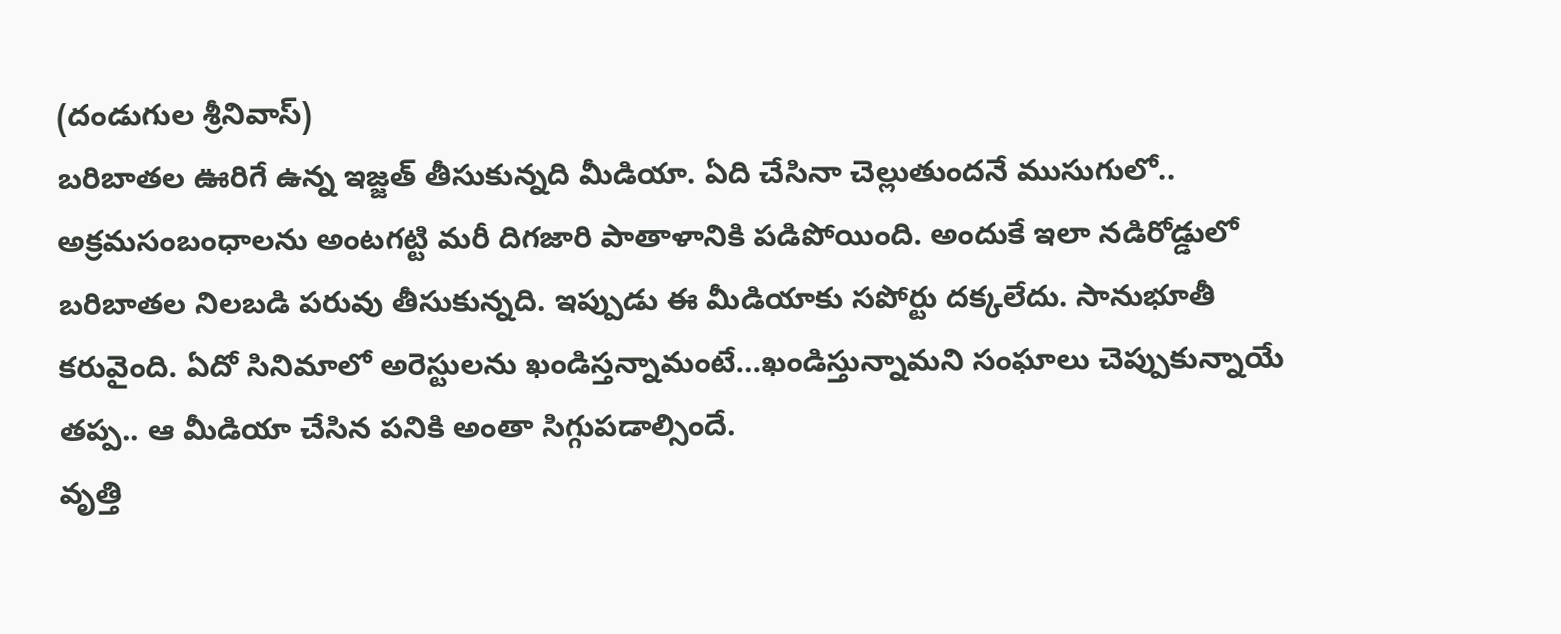(దండుగుల శ్రీనివాస్)
బరిబాతల ఊరిగే ఉన్న ఇజ్జత్ తీసుకున్నది మీడియా. ఏది చేసినా చెల్లుతుందనే ముసుగులో.. అక్రమసంబంధాలను అంటగట్టి మరీ దిగజారి పాతాళానికి పడిపోయింది. అందుకే ఇలా నడిరోడ్డులో బరిబాతల నిలబడి పరువు తీసుకున్నది. ఇప్పుడు ఈ మీడియాకు సపోర్టు దక్కలేదు. సానుభూతీ కరువైంది. ఏదో సినిమాలో అరెస్టులను ఖండిస్తన్నామంటే…ఖండిస్తున్నామని సంఘాలు చెప్పుకున్నాయే తప్ప.. ఆ మీడియా చేసిన పనికి అంతా సిగ్గుపడాల్సిందే.
వృత్తి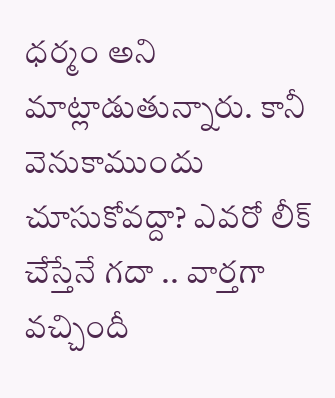ధర్మం అని మాట్లాడుతున్నారు. కానీ వెనుకాముందు చూసుకోవద్దా? ఎవరో లీక్ చేస్తేనే గదా .. వార్తగా వచ్చిందీ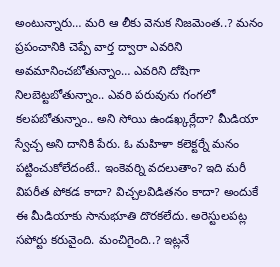అంటున్నారు… మరి ఆ లీకు వెనుక నిజమెంత..? మనం ప్రపంచానికి చెప్పే వార్త ద్వారా ఎవరిని అవమానించబోతున్నాం… ఎవరిని దోషిగా నిలబెట్టబోతున్నాం.. ఎవరి పరువును గంగలో కలపబోతున్నాం.. అని సోయి ఉండఖ్కర్లేదా? మీడియా స్వేచ్చ అని దానికి పేరు. ఓ మహిళా కలెక్టర్నే మనం పట్టించుకోలేదంటే.. ఇంకెవర్ని వదలుతాం? ఇది మరీ విపరీత పోకడ కాదా? విచ్చలవిడితనం కాదా? అందుకే ఈ మీడియాకు సానుభూతి దొరకలేదు. అరెస్టులపట్ల సపోర్టు కరువైంది. మంచిగైంది..? ఇట్లనే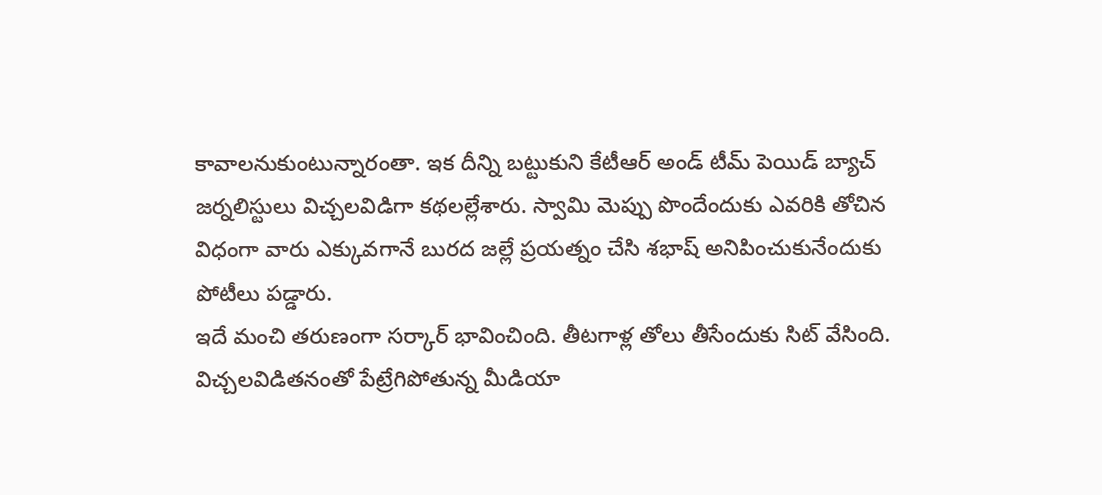కావాలనుకుంటున్నారంతా. ఇక దీన్ని బట్టుకుని కేటీఆర్ అండ్ టీమ్ పెయిడ్ బ్యాచ్ జర్నలిస్టులు విచ్చలవిడిగా కథలల్లేశారు. స్వామి మెప్పు పొందేందుకు ఎవరికి తోచిన విధంగా వారు ఎక్కువగానే బురద జల్లే ప్రయత్నం చేసి శభాష్ అనిపించుకునేందుకు పోటీలు పడ్డారు.
ఇదే మంచి తరుణంగా సర్కార్ భావించింది. తీటగాళ్ల తోలు తీసేందుకు సిట్ వేసింది. విచ్చలవిడితనంతో పేట్రేగిపోతున్న మీడియా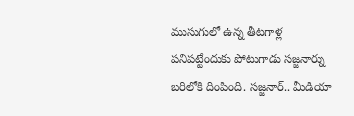ముసుగులో ఉన్న తీటగాళ్ల పనిపట్టేందుకు పోటుగాడు సజ్జనార్ను బరిలోకి దింపింది. సజ్జనార్.. మీడియా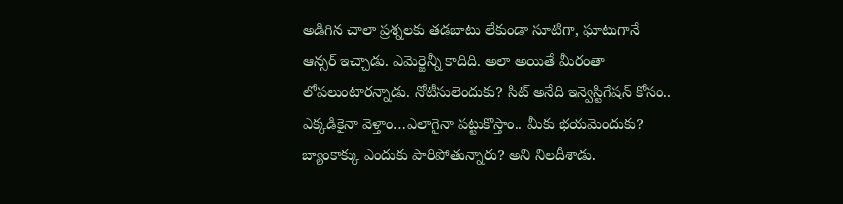అడిగిన చాలా ప్రశ్నలకు తడబాటు లేకుండా సూటిగా, ఘాటుగానే ఆన్సర్ ఇచ్చాడు. ఎమెర్జెన్నీ కాదిది. అలా అయితే మీరంతా లోపలుంటారన్నాడు. నోటీసులెందుకు? సిట్ అనేది ఇన్వెస్టిగేషన్ కోసం.. ఎక్కడికైనా వెళ్తాం…ఎలాగైనా పట్టుకొస్తాం.. మీకు భయమెందుకు? బ్యాంకాక్కు ఎందుకు పారిపోతున్నారు? అని నిలదీశాడు.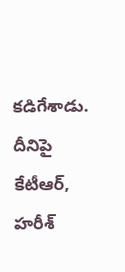కడిగేశాడు. దీనిపై కేటీఆర్, హరీశ్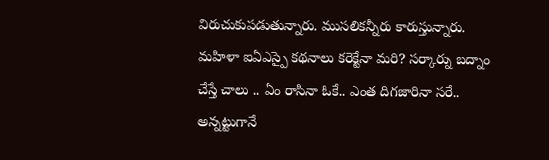విరుచుకుపడుతున్నారు. ముసలికన్నీరు కారుస్తున్నారు. మహిళా ఐఏఎస్పై కథనాలు కరెక్టేనా మరి? సర్కార్ను బద్నాం చేస్తే చాలు .. ఏం రాసినా ఓకే.. ఎంత దిగజారినా సరే.. అన్నట్టుగానే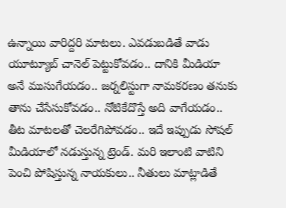ఉన్నాయి వారిద్దరి మాటలు. ఎవడుబడితే వాడు యూట్యూబ్ చానెల్ పెట్టుకోవడం.. దానికి మీడియా అనే ముసుగేయడం.. జర్నలిస్టుగా నామకరణం తనుకు తాను చేసేసుకోవడం.. నోటికేదొస్తే అది వాగేయడం.. తీట మాటలతో చెలరేగిపోవడం.. ఇదే ఇప్పుడు సోషల్ మీడియాలో నడుస్తున్న ట్రెండ్. మరి ఇలాంటి వాటిని పెంచి పోషిస్తున్న నాయకులు.. నీతులు మాట్లాడితే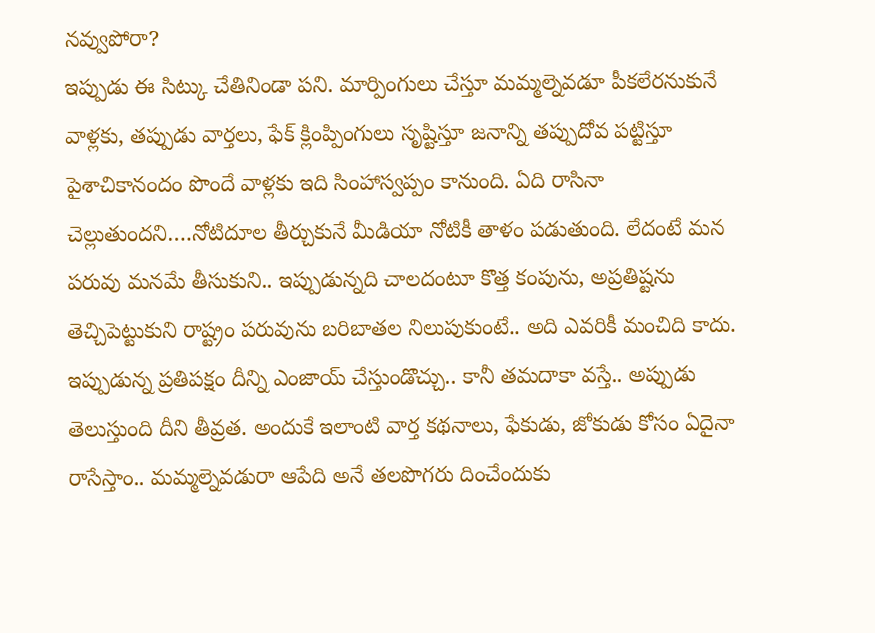నవ్వుపోరా?
ఇప్పుడు ఈ సిట్కు చేతినిండా పని. మార్పింగులు చేస్తూ మమ్మల్నెవడూ పీకలేరనుకునే వాళ్లకు, తప్పుడు వార్తలు, ఫేక్ క్లింప్పింగులు సృష్టిస్తూ జనాన్ని తప్పుదోవ పట్టిస్తూ పైశాచికానందం పొందే వాళ్లకు ఇది సింహాస్వప్పం కానుంది. ఏది రాసినా చెల్లుతుందని….నోటిదూల తీర్చుకునే మీడియా నోటికీ తాళం పడుతుంది. లేదంటే మన పరువు మనమే తీసుకుని.. ఇప్పుడున్నది చాలదంటూ కొత్త కంపును, అప్రతిష్టను తెచ్చిపెట్టుకుని రాష్ట్రం పరువును బరిబాతల నిలుపుకుంటే.. అది ఎవరికీ మంచిది కాదు. ఇప్పుడున్న ప్రతిపక్షం దీన్ని ఎంజాయ్ చేస్తుండొచ్చు.. కానీ తమదాకా వస్తే.. అప్పుడు తెలుస్తుంది దీని తీవ్రత. అందుకే ఇలాంటి వార్త కథనాలు, ఫేకుడు, జోకుడు కోసం ఏదైనా రాసేస్తాం.. మమ్మల్నెవడురా ఆపేది అనే తలపొగరు దించేందుకు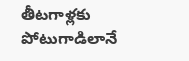తీటగాళ్లకు పోటుగాడిలానే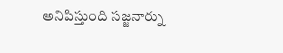అనిపిస్తుంది సజ్జనార్ను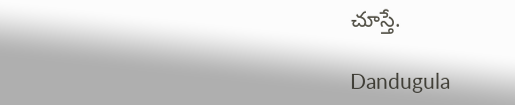చూస్తే.

Dandugula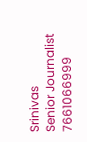Srinivas
Senior Journalist
7661066999